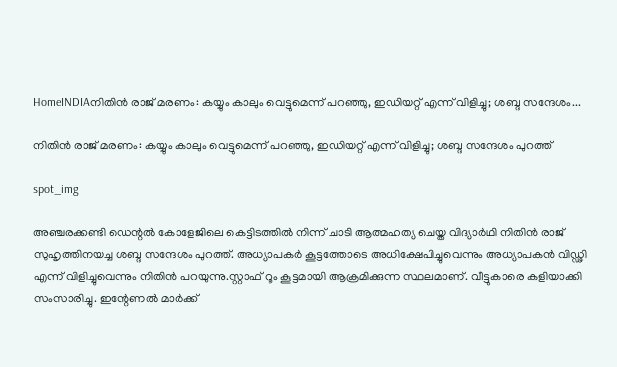HomeINDIAനിതിന്‍ രാജ് മരണം: കയ്യും കാലും വെട്ടുമെന്ന് പറഞ്ഞു, ഇഡിയറ്റ് എന്ന് വിളിച്ചു; ശബ്ദ സന്ദേശം...

നിതിന്‍ രാജ് മരണം: കയ്യും കാലും വെട്ടുമെന്ന് പറഞ്ഞു, ഇഡിയറ്റ് എന്ന് വിളിച്ചു; ശബ്ദ സന്ദേശം പുറത്ത്‌

spot_img

അഞ്ചരക്കണ്ടി ഡെന്റല്‍ കോളേജിലെ കെട്ടിടത്തില്‍ നിന്ന് ചാടി ആത്മഹത്യ ചെയ്ത വിദ്യാര്‍ഥി നിതിന്‍ രാജ് സുഹൃത്തിനയച്ച ശബ്ദ സന്ദേശം പുറത്ത്‌. അധ്യാപകര്‍ കൂട്ടത്തോടെ അധിക്ഷേപിച്ചുവെന്നും അധ്യാപകന്‍ വിഡ്ഢി എന്ന് വിളിച്ചുവെന്നും നിതിന്‍ പറയുന്നു.സ്റ്റാഫ് റൂം കൂട്ടമായി ആക്രമിക്കുന്ന സ്ഥലമാണ്. വീട്ടുകാരെ കളിയാക്കി സംസാരിച്ചു. ഇന്റേണല്‍ മാര്‍ക്ക്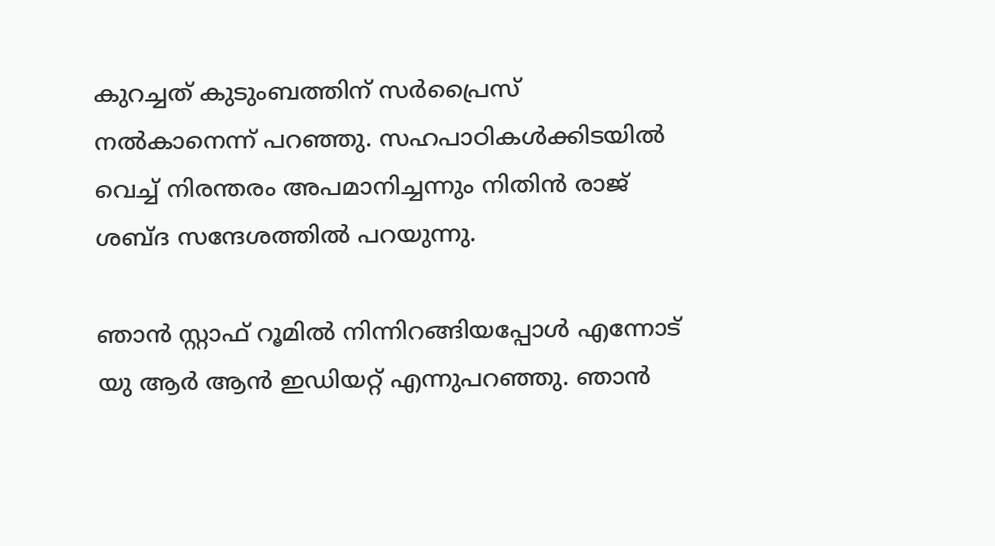കുറച്ചത് കുടുംബത്തിന് സര്‍പ്രൈസ് നല്‍കാനെന്ന് പറഞ്ഞു. സഹപാഠികള്‍ക്കിടയില്‍ വെച്ച് നിരന്തരം അപമാനിച്ചന്നും നിതിന്‍ രാജ് ശബ്ദ സന്ദേശത്തില്‍ പറയുന്നു.

ഞാന്‍ സ്റ്റാഫ് റൂമില്‍ നിന്നിറങ്ങിയപ്പോള്‍ എന്നോട് യു ആര്‍ ആന്‍ ഇഡിയറ്റ് എന്നുപറഞ്ഞു. ഞാന്‍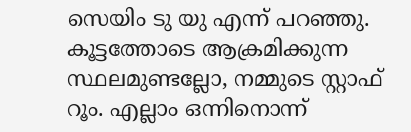സെയിം ടു യു എന്ന് പറഞ്ഞു. കൂട്ടത്തോടെ ആക്രമിക്കുന്ന സ്ഥലമുണ്ടല്ലോ, നമ്മുടെ സ്റ്റാഫ് റൂം. എല്ലാം ഒന്നിനൊന്ന്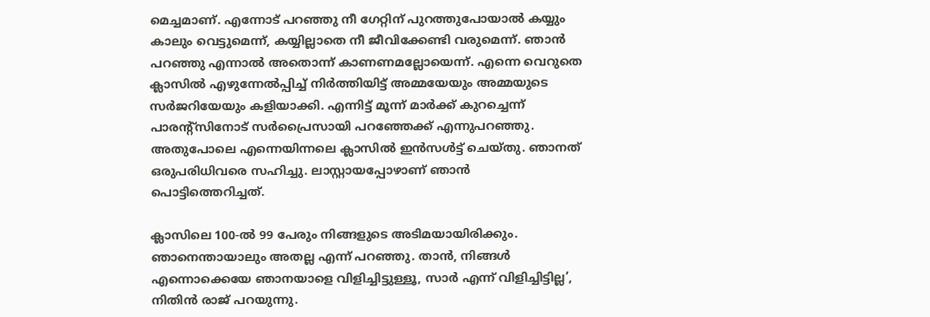മെച്ചമാണ്. എന്നോട് പറഞ്ഞു നീ ഗേറ്റിന് പുറത്തുപോയാല്‍ കയ്യും കാലും വെട്ടുമെന്ന്, കയ്യില്ലാതെ നീ ജീവിക്കേണ്ടി വരുമെന്ന്. ഞാന്‍ പറഞ്ഞു എന്നാല്‍ അതൊന്ന് കാണണമല്ലോയെന്ന്. എന്നെ വെറുതെ ക്ലാസില്‍ എഴുന്നേൽപ്പിച്ച് നിര്‍ത്തിയിട്ട് അമ്മയേയും അമ്മയുടെ സര്‍ജറിയേയും കളിയാക്കി. എന്നിട്ട് മൂന്ന് മാര്‍ക്ക് കുറച്ചെന്ന് പാരന്റ്‌സിനോട് സര്‍പ്രൈസായി പറഞ്ഞേക്ക് എന്നുപറഞ്ഞു. അതുപോലെ എന്നെയിന്നലെ ക്ലാസില്‍ ഇന്‍സള്‍ട്ട് ചെയ്തു. ഞാനത് ഒരുപരിധിവരെ സഹിച്ചു. ലാസ്റ്റായപ്പോഴാണ് ഞാന്‍ പൊട്ടിത്തെറിച്ചത്.

ക്ലാസിലെ 100-ല്‍ 99 പേരും നിങ്ങളുടെ അടിമയായിരിക്കും. ഞാനെന്തായാലും അതല്ല എന്ന് പറഞ്ഞു. താന്‍, നിങ്ങള്‍ എന്നൊക്കെയേ ഞാനയാളെ വിളിച്ചിട്ടുള്ളൂ, സാര്‍ എന്ന് വിളിച്ചിട്ടില്ല’, നിതിൻ രാജ് പറയുന്നു.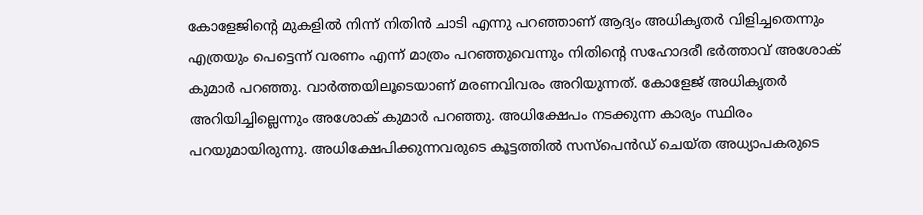കോളേജിന്റെ മുകളിൽ നിന്ന് നിതിൻ ചാടി എന്നു പറഞ്ഞാണ് ആദ്യം അധികൃതർ വിളിച്ചതെന്നും എത്രയും പെട്ടെന്ന് വരണം എന്ന് മാത്രം പറഞ്ഞുവെന്നും നിതിന്റെ സഹോദരീ ഭർത്താവ് അശോക് കുമാർ പറഞ്ഞു. വാർത്തയിലൂടെയാണ് മരണവിവരം അറിയുന്നത്. കോളേജ് അധികൃതർ അറിയിച്ചില്ലെന്നും അശോക് കുമാർ പറഞ്ഞു. അധിക്ഷേപം നടക്കുന്ന കാര്യം സ്ഥിരം പറയുമായിരുന്നു. അധിക്ഷേപിക്കുന്നവരുടെ കൂട്ടത്തിൽ സസ്പെൻഡ് ചെയ്ത അധ്യാപകരുടെ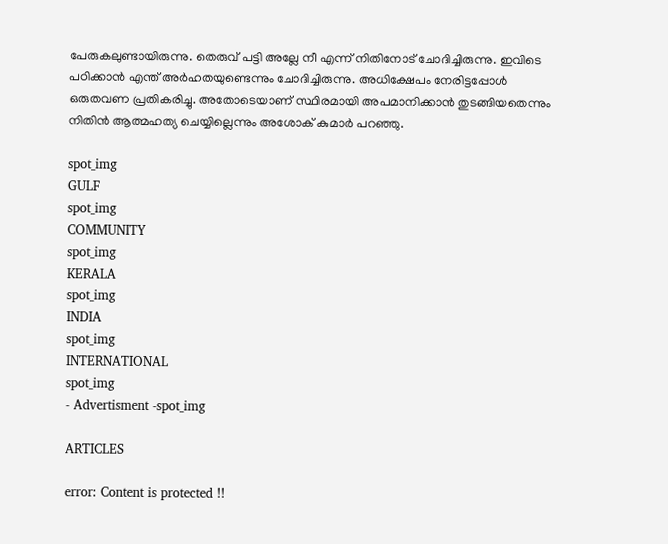പേരുകലുണ്ടായിരുന്നു. തെരുവ് പട്ടി അല്ലേ നീ എന്ന് നിതിനോട് ചോദിച്ചിരുന്നു. ഇവിടെ പഠിക്കാൻ എന്ത് അർഹതയുണ്ടെന്നും ചോദിച്ചിരുന്നു. അധിക്ഷേപം നേരിട്ടപ്പോൾ ഒരുതവണ പ്രതികരിച്ചു. അതോടെയാണ് സ്ഥിരമായി അപമാനിക്കാൻ തുടങ്ങിയതെന്നും നിതിൻ ആത്മഹത്യ ചെയ്യില്ലെന്നും അശോക് കുമാർ പറഞ്ഞു.

spot_img
GULF
spot_img
COMMUNITY
spot_img
KERALA
spot_img
INDIA
spot_img
INTERNATIONAL
spot_img
- Advertisment -spot_img

ARTICLES

error: Content is protected !!